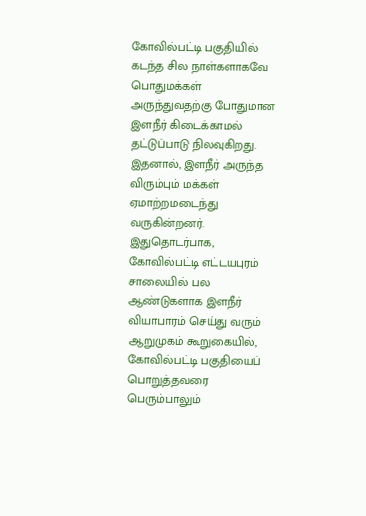கோவில்பட்டி பகுதியில் கடந்த சில நாள்களாகவே பொதுமக்கள் அருந்துவதற்கு போதுமான இளநீர் கிடைக்காமல் தட்டுப்பாடு நிலவுகிறது.
இதனால், இளநீர் அருந்த விரும்பும் மக்கள் ஏமாற்றமடைந்து வருகின்றனர். இதுதொடர்பாக, கோவில்பட்டி எட்டயபுரம் சாலையில் பல ஆண்டுகளாக இளநீர் வியாபாரம் செய்து வரும் ஆறுமுகம் கூறுகையில், கோவில்பட்டி பகுதியைப் பொறுத்தவரை பெரும்பாலும்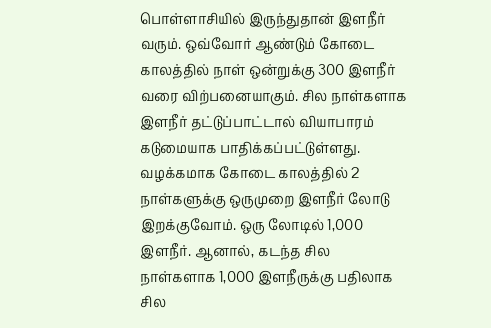பொள்ளாசியில் இருந்துதான் இளநீர் வரும். ஒவ்வோர் ஆண்டும் கோடை காலத்தில் நாள் ஒன்றுக்கு 300 இளநீர் வரை விற்பனையாகும். சில நாள்களாக இளநீர் தட்டுப்பாட்டால் வியாபாரம் கடுமையாக பாதிக்கப்பட்டுள்ளது.
வழக்கமாக கோடை காலத்தில் 2 நாள்களுக்கு ஒருமுறை இளநீர் லோடு இறக்குவோம். ஒரு லோடில் 1,000 இளநீர். ஆனால், கடந்த சில நாள்களாக 1,000 இளநீருக்கு பதிலாக சில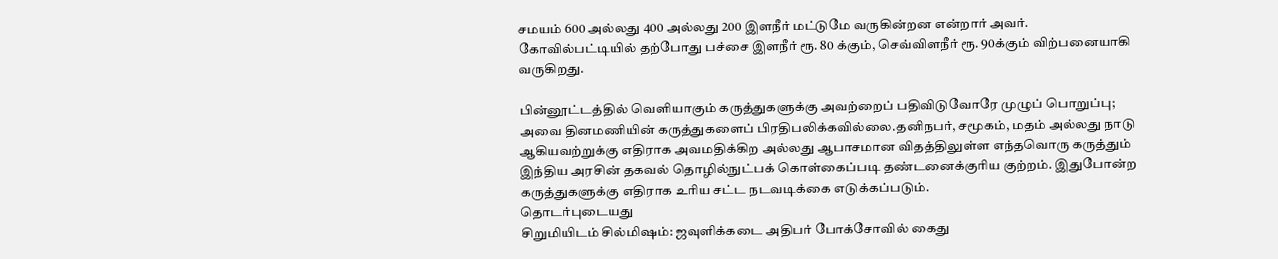சமயம் 600 அல்லது 400 அல்லது 200 இளநீர் மட்டுமே வருகின்றன என்றார் அவர். கோவில்பட்டியில் தற்போது பச்சை இளநீர் ரூ. 80 க்கும், செவ்விளநீர் ரூ. 90க்கும் விற்பனையாகி வருகிறது.

பின்னூட்டத்தில் வெளியாகும் கருத்துகளுக்கு அவற்றைப் பதிவிடுவோரே முழுப் பொறுப்பு; அவை தினமணியின் கருத்துகளைப் பிரதிபலிக்கவில்லை.தனிநபர், சமூகம், மதம் அல்லது நாடு ஆகியவற்றுக்கு எதிராக அவமதிக்கிற அல்லது ஆபாசமான விதத்திலுள்ள எந்தவொரு கருத்தும் இந்திய அரசின் தகவல் தொழில்நுட்பக் கொள்கைப்படி தண்டனைக்குரிய குற்றம். இதுபோன்ற கருத்துகளுக்கு எதிராக உரிய சட்ட நடவடிக்கை எடுக்கப்படும்.
தொடர்புடையது
சிறுமியிடம் சில்மிஷம்: ஜவுளிக்கடை அதிபர் போக்சோவில் கைது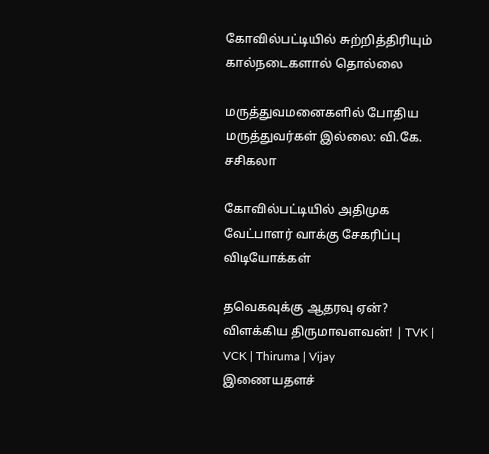கோவில்பட்டியில் சுற்றித்திரியும் கால்நடைகளால் தொல்லை

மருத்துவமனைகளில் போதிய மருத்துவர்கள் இல்லை: வி.கே. சசிகலா

கோவில்பட்டியில் அதிமுக வேட்பாளர் வாக்கு சேகரிப்பு
விடியோக்கள்

தவெகவுக்கு ஆதரவு ஏன்? விளக்கிய திருமாவளவன்! | TVK | VCK | Thiruma | Vijay
இணையதளச்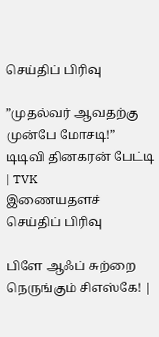செய்திப் பிரிவு

”முதல்வர் ஆவதற்கு முன்பே மோசடி!” டிடிவி தினகரன் பேட்டி | TVK
இணையதளச் செய்திப் பிரிவு

பிளே ஆஃப் சுற்றை நெருங்கும் சிஎஸ்கே! |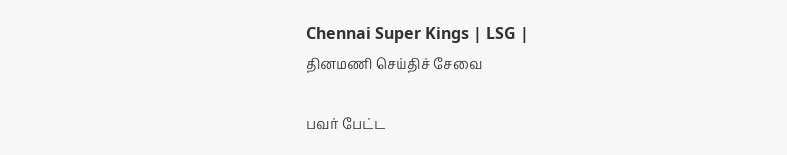Chennai Super Kings | LSG |
தினமணி செய்திச் சேவை

பவர் பேட்ட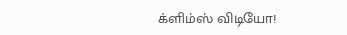க்ளிம்ஸ் விடியோ!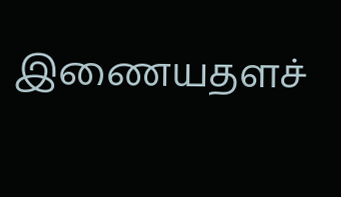இணையதளச்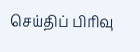செய்திப் பிரிவு